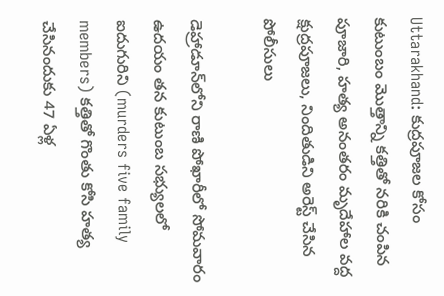Uttarakhand: కుద్రపూజల కోసం కుటుంబం మొత్తాన్ని కత్తితో నరికి చంపిన పూజారి, హత్య అనంతరం మృదేహాల వద్ద క్షుద్రపూజలు, నిందితుడిని అరెస్ట్ చేసిన పోలీసులు

డెహ్రాడూన్‌లోని రాణి పోఖారీలో సోమవారం ఉదయం తన కుటుంబ సభ్యులలో ఐదుగురిని (murders five family members) కత్తితో గొంతు కోసి హత్య చేసినందుకు 47 ఏళ్ల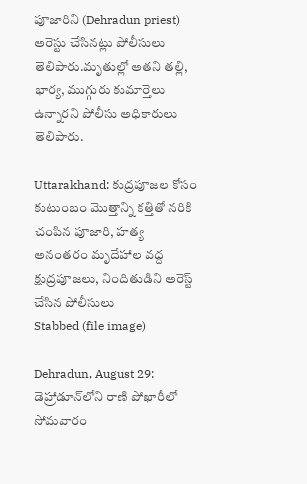పూజారిని (Dehradun priest) అరెస్టు చేసినట్లు పోలీసులు తెలిపారు.మృతుల్లో అతని తల్లి, భార్య, ముగ్గురు కుమార్తెలు ఉన్నారని పోలీసు అధికారులు తెలిపారు.

Uttarakhand: కుద్రపూజల కోసం కుటుంబం మొత్తాన్ని కత్తితో నరికి చంపిన పూజారి, హత్య అనంతరం మృదేహాల వద్ద క్షుద్రపూజలు, నిందితుడిని అరెస్ట్ చేసిన పోలీసులు
Stabbed (file image)

Dehradun, August 29: డెహ్రాడూన్‌లోని రాణి పోఖారీలో సోమవారం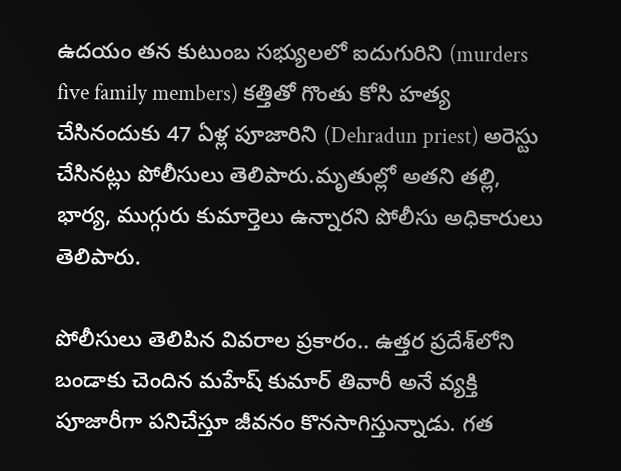ఉదయం తన కుటుంబ సభ్యులలో ఐదుగురిని (murders five family members) కత్తితో గొంతు కోసి హత్య చేసినందుకు 47 ఏళ్ల పూజారిని (Dehradun priest) అరెస్టు చేసినట్లు పోలీసులు తెలిపారు.మృతుల్లో అతని తల్లి, భార్య, ముగ్గురు కుమార్తెలు ఉన్నారని పోలీసు అధికారులు తెలిపారు.

పోలీసులు తెలిపిన వివరాల ప్రకారం.. ఉత్తర ప్రదేశ్‌లోని బండాకు చెందిన మహేష్‌ కుమార్‌ తివారీ అనే వ్యక్తి పూజారీగా పనిచేస్తూ జీవనం కొనసాగిస్తున్నాడు. గత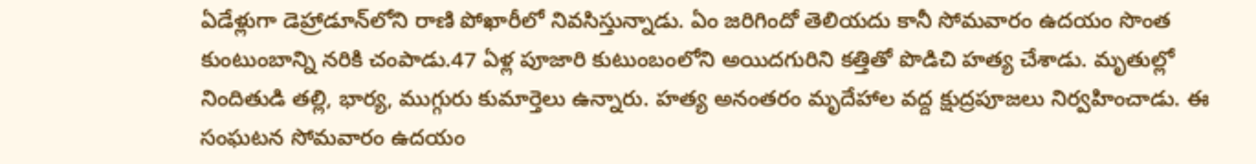ఏడేళ్లుగా డెహ్రాడూన్‌లోని రాణి పోఖారీలో నివసిస్తున్నాడు. ఏం జరిగిందో తెలియదు కానీ సోమవారం ఉదయం సొంత కుంటుంబాన్ని నరికి చంపాడు.47 ఏళ్ల పూజారి కుటుంబంలోని అయిదగురిని కత్తితో పొడిచి హత్య చేశాడు. మృతుల్లో నిందితుడి తల్లి, భార్య, ముగ్గురు కుమార్తెలు ఉన్నారు. హత్య అనంతరం మృదేహాల వద్ద క్షుద్రపూజలు నిర్వహించాడు. ఈ సంఘటన సోమవారం ఉదయం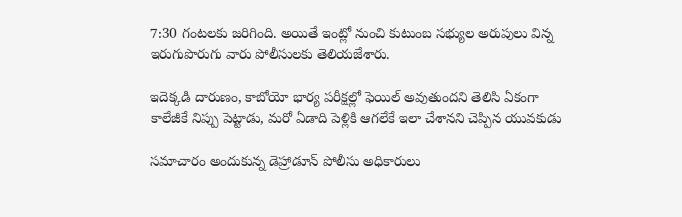7:30 గంటలకు జరిగింది. అయితే ఇంట్లో నుంచి కుటుంబ సభ్యుల అరుపులు విన్న ఇరుగుపొరుగు వారు పోలీసులకు తెలియజేశారు.

ఇదెక్కడి దారుణం, కాబోయో భార్య పరీక్షల్లో ఫెయిల్ అవుతుందని తెలిసి ఏకంగా కాలేజీకే నిప్పు పెట్టాడు, మరో ఏడాది పెళ్లికి ఆగలేకే ఇలా చేశానని చెప్పిన యువకుడు

సమాచారం అందుకున్న డెహ్రాడూన్ పోలీసు అధికారులు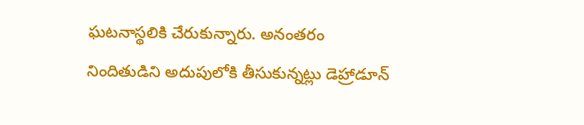ఘటనాస్థలికి చేరుకున్నారు. అనంతరం నిందితుడిని అదుపులోకి తీసుకున్నట్లు డెహ్రాడూన్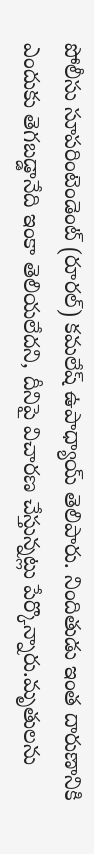పోలీసు సూపరింటెండెంట్ (రూరల్) కమలేష్ ఉపాధ్యాయ్ తెలిపారు. నిందితుడు ఇంత దారుణానికి ఎందుకు తెగబడ్డానేది ఇంకా తెలియలేదని, దీనిపై విచారణ చేస్తున్నట్లు పేర్కొన్నారు.మృతులను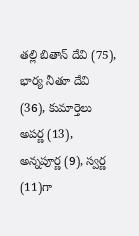తల్లి బితాన్ దేవి (75), భార్య నీతూ దేవి (36), కుమార్తెలు అపర్ణ (13), అన్నపూర్ణ (9), స్వర్ణ (11)గా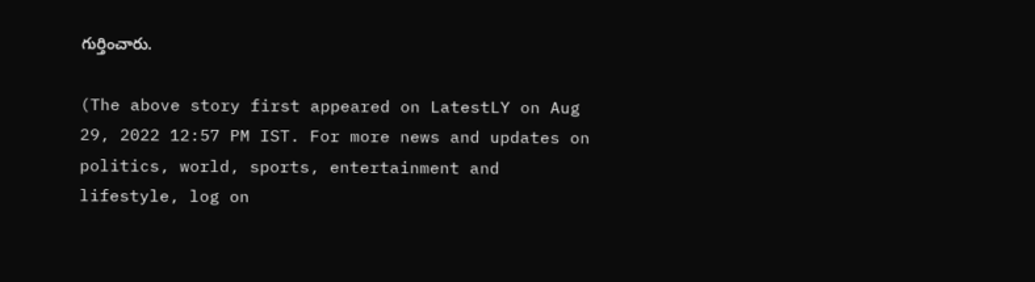గుర్తించారు.

(The above story first appeared on LatestLY on Aug 29, 2022 12:57 PM IST. For more news and updates on politics, world, sports, entertainment and lifestyle, log on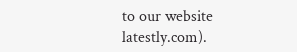to our website latestly.com).